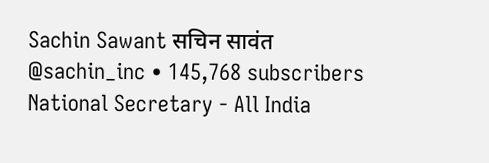Sachin Sawant सचिन सावंत
@sachin_inc • 145,768 subscribers
National Secretary - All India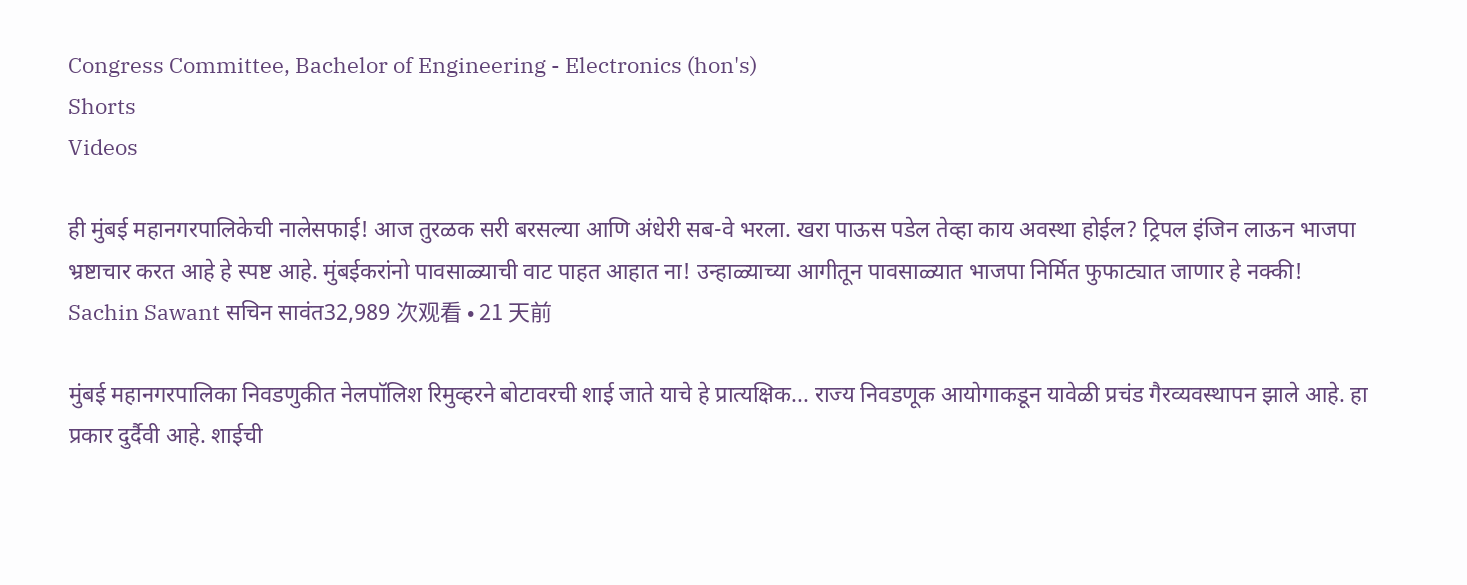Congress Committee, Bachelor of Engineering - Electronics (hon's)
Shorts
Videos

ही मुंबई महानगरपालिकेची नालेसफाई! आज तुरळक सरी बरसल्या आणि अंधेरी सब-वे भरला. खरा पाऊस पडेल तेव्हा काय अवस्था होईल? ट्रिपल इंजिन लाऊन भाजपा भ्रष्टाचार करत आहे हे स्पष्ट आहे. मुंबईकरांनो पावसाळ्याची वाट पाहत आहात ना! उन्हाळ्याच्या आगीतून पावसाळ्यात भाजपा निर्मित फुफाट्यात जाणार हे नक्की!
Sachin Sawant सचिन सावंत32,989 次观看 • 21 天前

मुंबई महानगरपालिका निवडणुकीत नेलपॉलिश रिमुव्हरने बोटावरची शाई जाते याचे हे प्रात्यक्षिक... राज्य निवडणूक आयोगाकडून यावेळी प्रचंड गैरव्यवस्थापन झाले आहे. हा प्रकार दुर्दैवी आहे. शाईची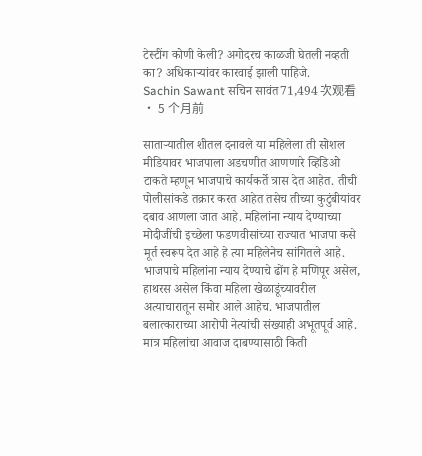टेस्टींग कोणी केली? अगोदरच काळजी घेतली नव्हती का? अधिकाऱ्यांवर कारवाई झाली पाहिजे.
Sachin Sawant सचिन सावंत71,494 次观看 • 5 个月前

साताऱ्यातील शीतल दनावले या महिलेला ती सोशल मीडियावर भाजपाला अडचणीत आणणारे व्हिडिओ टाकते म्हणून भाजपाचे कार्यकर्ते त्रास देत आहेत. तीची पोलीसांकडे तक्रार करत आहेत तसेच तीच्या कुटुंबीयांवर दबाव आणला जात आहे. महिलांना न्याय देण्याच्या मोदीजींची इच्छेला फडणवीसांच्या राज्यात भाजपा कसे मूर्त स्वरूप देत आहे हे त्या महिलेनेच सांगितले आहे. भाजपाचे महिलांना न्याय देण्याचे ढोंग हे मणिपूर असेल, हाथरस असेल किंवा महिला खेळाडूंच्यावरील अत्याचारातून समोर आले आहेच. भाजपातील बलात्काराच्या आरोपी नेत्यांची संख्याही अभूतपूर्व आहे. मात्र महिलांचा आवाज दाबण्यासाठी किती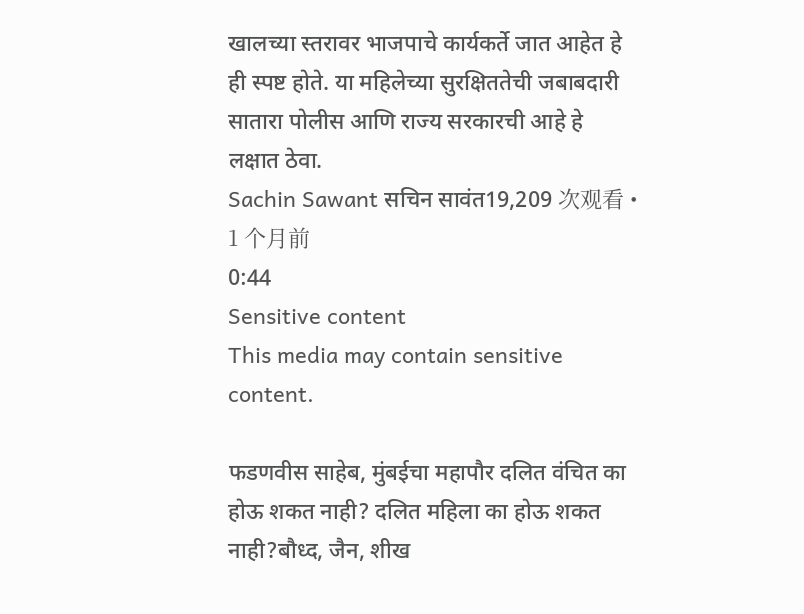खालच्या स्तरावर भाजपाचे कार्यकर्ते जात आहेत हे ही स्पष्ट होते. या महिलेच्या सुरक्षिततेची जबाबदारी सातारा पोलीस आणि राज्य सरकारची आहे हे लक्षात ठेवा.
Sachin Sawant सचिन सावंत19,209 次观看 • 1 个月前
0:44
Sensitive content
This media may contain sensitive content.

फडणवीस साहेब, मुंबईचा महापौर दलित वंचित का होऊ शकत नाही? दलित महिला का होऊ शकत नाही?बौध्द, जैन, शीख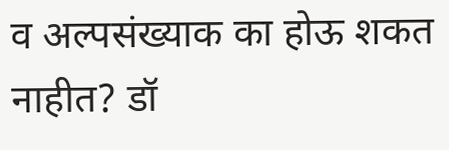व अल्पसंख्याक का होऊ शकत नाहीत? डॉ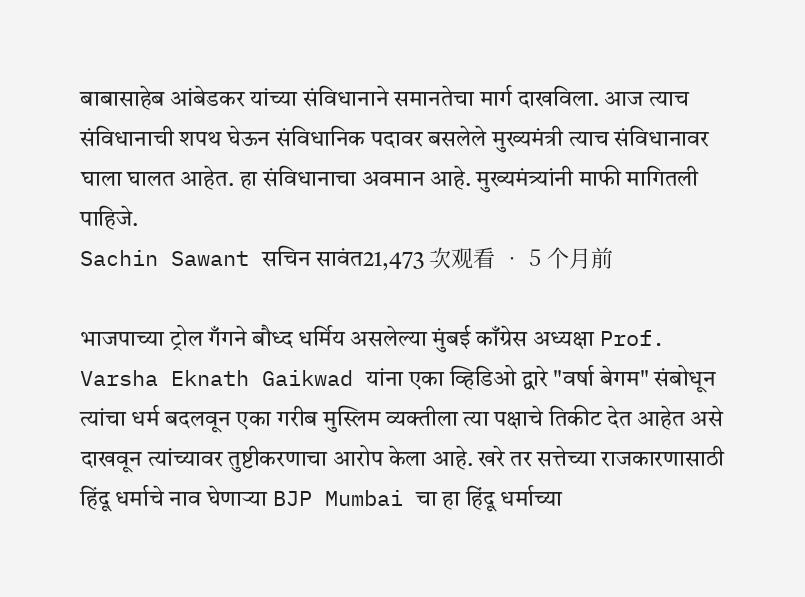बाबासाहेब आंबेडकर यांच्या संविधानाने समानतेचा मार्ग दाखविला. आज त्याच संविधानाची शपथ घेऊन संविधानिक पदावर बसलेले मुख्यमंत्री त्याच संविधानावर घाला घालत आहेत. हा संविधानाचा अवमान आहे. मुख्यमंत्र्यांनी माफी मागितली पाहिजे.
Sachin Sawant सचिन सावंत21,473 次观看 • 5 个月前

भाजपाच्या ट्रोल गँगने बौध्द धर्मिय असलेल्या मुंबई काँग्रेस अध्यक्षा Prof. Varsha Eknath Gaikwad यांना एका व्हिडिओ द्वारे "वर्षा बेगम" संबोधून त्यांचा धर्म बदलवून एका गरीब मुस्लिम व्यक्तीला त्या पक्षाचे तिकीट देत आहेत असे दाखवून त्यांच्यावर तुष्टीकरणाचा आरोप केला आहे. खरे तर सत्तेच्या राजकारणासाठी हिंदू धर्माचे नाव घेणाऱ्या BJP Mumbai चा हा हिंदू धर्माच्या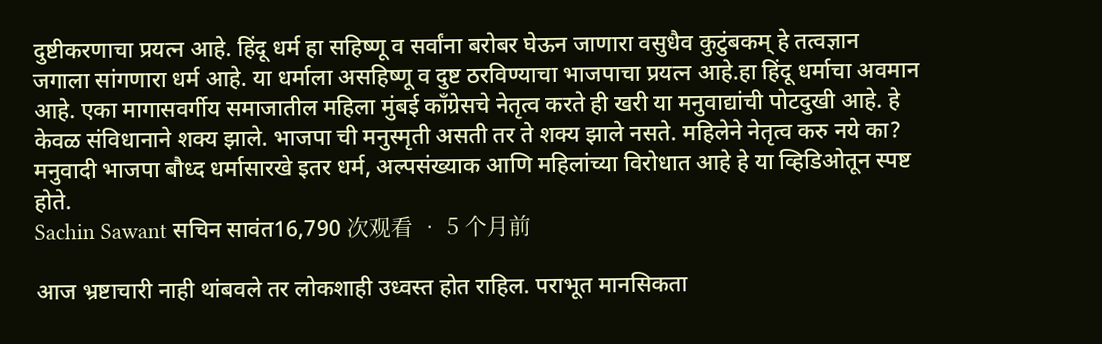दुष्टीकरणाचा प्रयत्न आहे. हिंदू धर्म हा सहिष्णू व सर्वांना बरोबर घेऊन जाणारा वसुधैव कुटुंबकम् हे तत्वज्ञान जगाला सांगणारा धर्म आहे. या धर्माला असहिष्णू व दुष्ट ठरविण्याचा भाजपाचा प्रयत्न आहे.हा हिंदू धर्माचा अवमान आहे. एका मागासवर्गीय समाजातील महिला मुंबई काँग्रेसचे नेतृत्व करते ही खरी या मनुवाद्यांची पोटदुखी आहे. हे केवळ संविधानाने शक्य झाले. भाजपा ची मनुस्मृती असती तर ते शक्य झाले नसते. महिलेने नेतृत्व करु नये का? मनुवादी भाजपा बौध्द धर्मासारखे इतर धर्म, अल्पसंख्याक आणि महिलांच्या विरोधात आहे हे या व्हिडिओतून स्पष्ट होते.
Sachin Sawant सचिन सावंत16,790 次观看 • 5 个月前

आज भ्रष्टाचारी नाही थांबवले तर लोकशाही उध्वस्त होत राहिल. पराभूत मानसिकता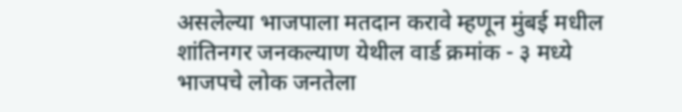असलेल्या भाजपाला मतदान करावे म्हणून मुंबई मधील शांतिनगर जनकल्याण येथील वार्ड क्रमांक - ३ मध्ये भाजपचे लोक जनतेला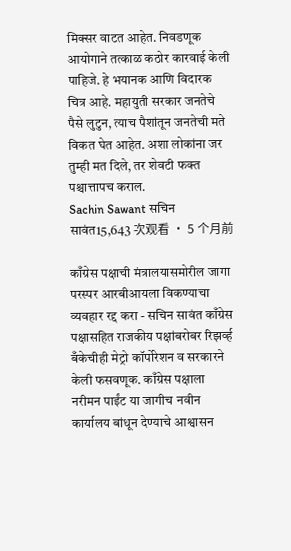मिक्सर वाटत आहेत. निवडणूक आयोगाने तत्काळ कठोर कारवाई केली पाहिजे. हे भयानक आणि विदारक चित्र आहे. महायुती सरकार जनतेचे पैसे लुटुन, त्याच पैशांतून जनतेची मते विकत घेत आहेत. अशा लोकांना जर तुम्ही मत दिले, तर शेवटी फक्त पश्चात्तापच कराल.
Sachin Sawant सचिन सावंत15,643 次观看 • 5 个月前

काँग्रेस पक्षाची मंत्रालयासमोरील जागा परस्पर आरबीआयला विकण्याचा व्यवहार रद्द करा - सचिन सावंत काँग्रेस पक्षासहित राजकीय पक्षांबरोबर रिझर्व्ह बँकेचीही मेट्रो कॉर्पोरेशन व सरकारने केली फसवणूक. काँग्रेस पक्षाला नरीमन पाईंट या जागीच नवीन कार्यालय बांधून देण्याचे आश्वासन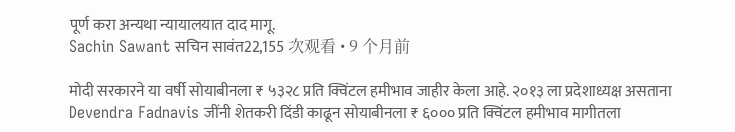पूर्ण करा अन्यथा न्यायालयात दाद मागू.
Sachin Sawant सचिन सावंत22,155 次观看 • 9 个月前

मोदी सरकारने या वर्षी सोयाबीनला ₹ ५३२८ प्रति क्विंटल हमीभाव जाहीर केला आहे. २०१३ ला प्रदेशाध्यक्ष असताना Devendra Fadnavis जींनी शेतकरी दिंडी काढून सोयाबीनला ₹ ६००० प्रति क्विंटल हमीभाव मागीतला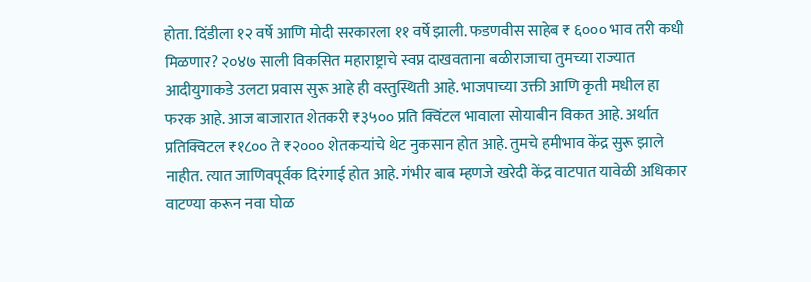होता. दिंडीला १२ वर्षे आणि मोदी सरकारला ११ वर्षे झाली. फडणवीस साहेब ₹ ६००० भाव तरी कधी मिळणार? २०४७ साली विकसित महाराष्ट्राचे स्वप्न दाखवताना बळीराजाचा तुमच्या राज्यात आदीयुगाकडे उलटा प्रवास सुरू आहे ही वस्तुस्थिती आहे. भाजपाच्या उक्ती आणि कृती मधील हा फरक आहे. आज बाजारात शेतकरी ₹३५०० प्रति क्विंटल भावाला सोयाबीन विकत आहे. अर्थात प्रतिक्विटल ₹१८०० ते ₹२००० शेतकऱ्यांचे थेट नुकसान होत आहे. तुमचे हमीभाव केंद्र सुरू झाले नाहीत. त्यात जाणिवपूर्वक दिरंगाई होत आहे. गंभीर बाब म्हणजे खरेदी केंद्र वाटपात यावेळी अधिकार वाटण्या करून नवा घोळ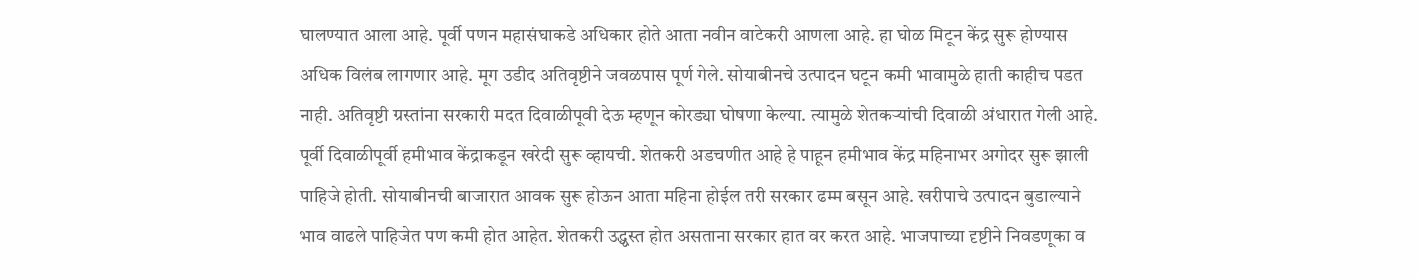घालण्यात आला आहे. पूर्वी पणन महासंघाकडे अधिकार होते आता नवीन वाटेकरी आणला आहे. हा घोळ मिटून केंद्र सुरू होण्यास अधिक विलंब लागणार आहे. मूग उडीद अतिवृष्टीने जवळपास पूर्ण गेले. सोयाबीनचे उत्पादन घटून कमी भावामुळे हाती काहीच पडत नाही. अतिवृष्टी ग्रस्तांना सरकारी मदत दिवाळीपूवी देऊ म्हणून कोरड्या घोषणा केल्या. त्यामुळे शेतकऱ्यांची दिवाळी अंधारात गेली आहे. पूर्वी दिवाळीपूर्वी हमीभाव केंद्राकडून खरेदी सुरू व्हायची. शेतकरी अडचणीत आहे हे पाहून हमीभाव केंद्र महिनाभर अगोदर सुरू झाली पाहिजे होती. सोयाबीनची बाजारात आवक सुरू होऊन आता महिना होईल तरी सरकार ढम्म बसून आहे. खरीपाचे उत्पादन बुडाल्याने भाव वाढले पाहिजेत पण कमी होत आहेत. शेतकरी उद्ध्वस्त होत असताना सरकार हात वर करत आहे. भाजपाच्या दृष्टीने निवडणूका व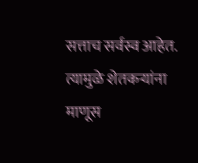सत्ताच सर्वस्व आहेत. त्यामुळे शेतकऱ्यांना माणूस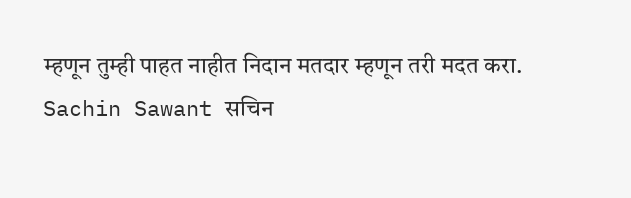म्हणून तुम्ही पाहत नाहीत निदान मतदार म्हणून तरी मदत करा.
Sachin Sawant सचिन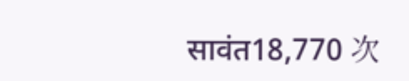सावंत18,770 次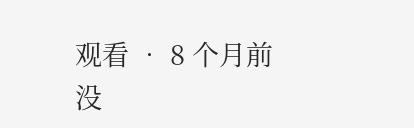观看 • 8 个月前
没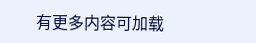有更多内容可加载